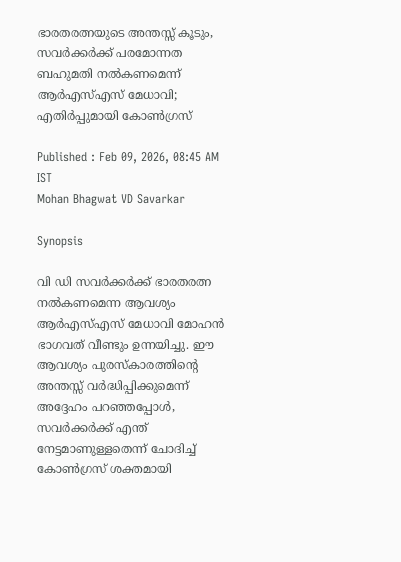ഭാരതരത്നയുടെ അന്തസ്സ് കൂടും, സവർക്കർക്ക് പരമോന്നത ബഹുമതി നൽകണമെന്ന് ആർഎസ്എസ് മേധാവി; എതിർപ്പുമായി കോൺഗ്രസ്

Published : Feb 09, 2026, 08:45 AM IST
Mohan Bhagwat VD Savarkar

Synopsis

വി ഡി സവർക്കർക്ക് ഭാരതരത്ന നൽകണമെന്ന ആവശ്യം ആർഎസ്എസ് മേധാവി മോഹൻ ഭാഗവത് വീണ്ടും ഉന്നയിച്ചു. ഈ ആവശ്യം പുരസ്കാരത്തിന്റെ അന്തസ്സ് വർദ്ധിപ്പിക്കുമെന്ന് അദ്ദേഹം പറഞ്ഞപ്പോൾ, സവർക്കർക്ക് എന്ത് നേട്ടമാണുള്ളതെന്ന് ചോദിച്ച് കോൺഗ്രസ് ശക്തമായി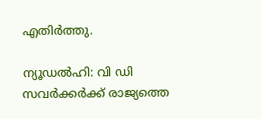എതിർത്തു.

ന്യൂഡൽഹി: വി ഡി സവർക്കർക്ക് രാജ്യത്തെ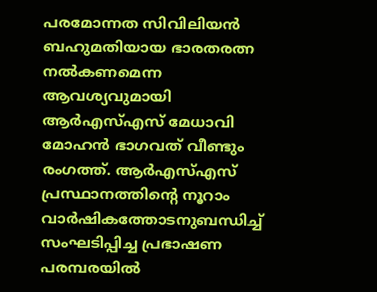പരമോന്നത സിവിലിയൻ ബഹുമതിയായ ഭാരതരത്ന നൽകണമെന്ന ആവശ്യവുമായി ആർഎസ്എസ് മേധാവി മോഹൻ ഭാഗവത് വീണ്ടും രംഗത്ത്. ആർഎസ്എസ് പ്രസ്ഥാനത്തിന്‍റെ നൂറാം വാർഷികത്തോടനുബന്ധിച്ച് സംഘടിപ്പിച്ച പ്രഭാഷണ പരമ്പരയിൽ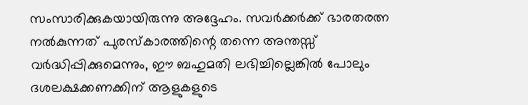സംസാരിക്കുകയായിരുന്നു അദ്ദേഹം. സവർക്കർക്ക് ഭാരതരത്ന നൽകുന്നത് പുരസ്കാരത്തിന്റെ തന്നെ അന്തസ്സ് വർദ്ധിപ്പിക്കുമെന്നും, ഈ ബഹുമതി ലഭിച്ചില്ലെങ്കിൽ പോലും ദശലക്ഷക്കണക്കിന് ആളുകളുടെ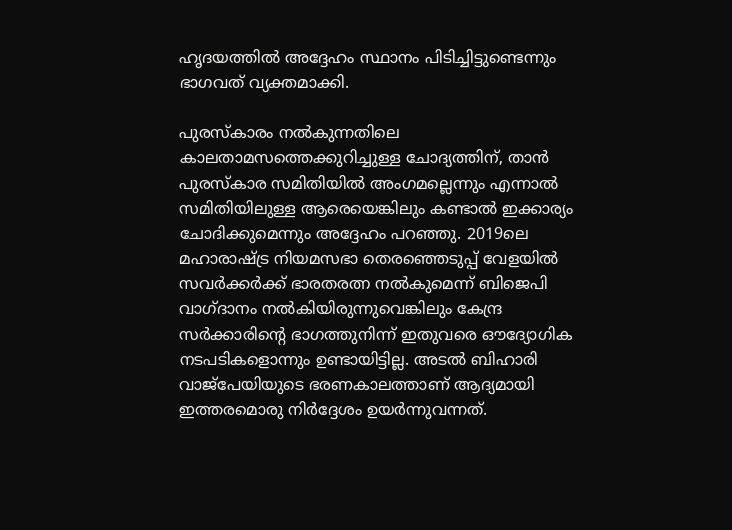ഹൃദയത്തിൽ അദ്ദേഹം സ്ഥാനം പിടിച്ചിട്ടുണ്ടെന്നും ഭാഗവത് വ്യക്തമാക്കി.

പുരസ്കാരം നൽകുന്നതിലെ കാലതാമസത്തെക്കുറിച്ചുള്ള ചോദ്യത്തിന്, താൻ പുരസ്കാര സമിതിയിൽ അംഗമല്ലെന്നും എന്നാൽ സമിതിയിലുള്ള ആരെയെങ്കിലും കണ്ടാൽ ഇക്കാര്യം ചോദിക്കുമെന്നും അദ്ദേഹം പറഞ്ഞു. 2019ലെ മഹാരാഷ്ട്ര നിയമസഭാ തെരഞ്ഞെടുപ്പ് വേളയിൽ സവർക്കർക്ക് ഭാരതരത്ന നൽകുമെന്ന് ബിജെപി വാഗ്ദാനം നൽകിയിരുന്നുവെങ്കിലും കേന്ദ്ര സർക്കാരിന്‍റെ ഭാഗത്തുനിന്ന് ഇതുവരെ ഔദ്യോഗിക നടപടികളൊന്നും ഉണ്ടായിട്ടില്ല. അടൽ ബിഹാരി വാജ്‌പേയിയുടെ ഭരണകാലത്താണ് ആദ്യമായി ഇത്തരമൊരു നിർദ്ദേശം ഉയർന്നുവന്നത്.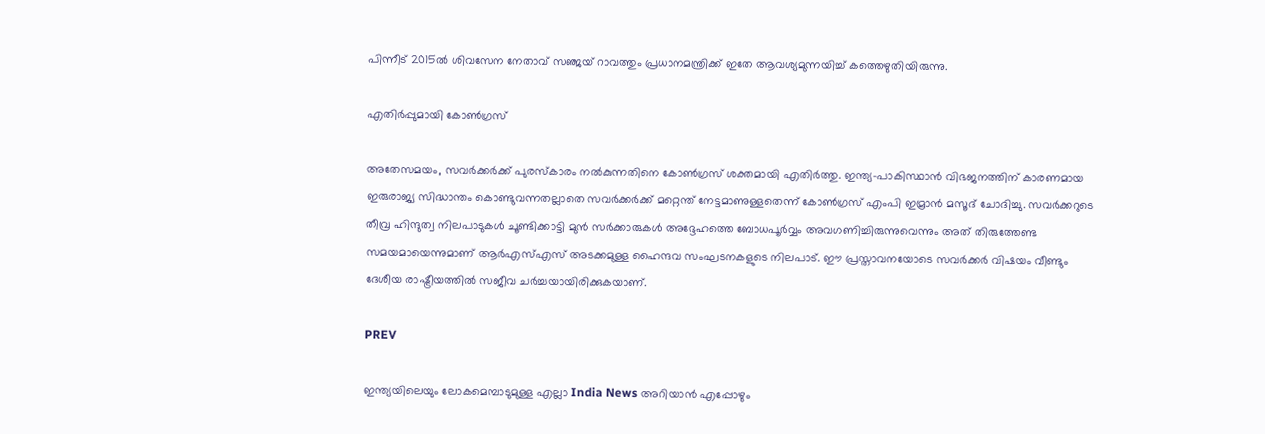പിന്നീട് 2015ൽ ശിവസേന നേതാവ് സഞ്ജയ് റാവത്തും പ്രധാനമന്ത്രിക്ക് ഇതേ ആവശ്യമുന്നയിച്ച് കത്തെഴുതിയിരുന്നു.

എതിർപ്പുമായി കോൺഗ്രസ്

അതേസമയം, സവർക്കർക്ക് പുരസ്കാരം നൽകുന്നതിനെ കോൺഗ്രസ് ശക്തമായി എതിർത്തു. ഇന്ത്യ-പാകിസ്ഥാൻ വിഭജനത്തിന് കാരണമായ ഇരുരാജ്യ സിദ്ധാന്തം കൊണ്ടുവന്നതല്ലാതെ സവർക്കർക്ക് മറ്റെന്ത് നേട്ടമാണുള്ളതെന്ന് കോൺഗ്രസ് എംപി ഇമ്രാൻ മസൂദ് ചോദിച്ചു. സവർക്കറുടെ തീവ്ര ഹിന്ദുത്വ നിലപാടുകൾ ചൂണ്ടിക്കാട്ടി മുൻ സർക്കാരുകൾ അദ്ദേഹത്തെ ബോധപൂർവ്വം അവഗണിച്ചിരുന്നുവെന്നും അത് തിരുത്തേണ്ട സമയമായെന്നുമാണ് ആർഎസ്എസ് അടക്കമുള്ള ഹൈന്ദവ സംഘടനകളുടെ നിലപാട്. ഈ പ്രസ്താവനയോടെ സവർക്കർ വിഷയം വീണ്ടും ദേശീയ രാഷ്ട്രീയത്തിൽ സജീവ ചർച്ചയായിരിക്കുകയാണ്.

PREV

ഇന്ത്യയിലെയും ലോകമെമ്പാടുമുള്ള എല്ലാ India News അറിയാൻ എപ്പോഴും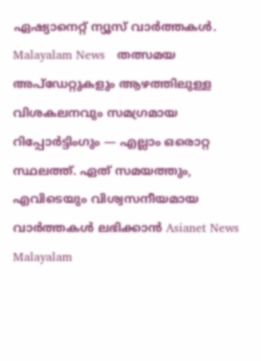ഏഷ്യാനെറ്റ് ന്യൂസ് വാർത്തകൾ. Malayalam News   തത്സമയ അപ്‌ഡേറ്റുകളും ആഴത്തിലുള്ള വിശകലനവും സമഗ്രമായ റിപ്പോർട്ടിംഗും — എല്ലാം ഒരൊറ്റ സ്ഥലത്ത്. ഏത് സമയത്തും, എവിടെയും വിശ്വസനീയമായ വാർത്തകൾ ലഭിക്കാൻ Asianet News Malayalam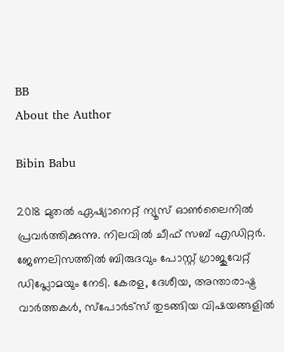BB
About the Author

Bibin Babu

2018 മുതല്‍ ഏഷ്യാനെറ്റ് ന്യൂസ് ഓണ്‍ലൈനില്‍ പ്രവര്‍ത്തിക്കുന്നു. നിലവില്‍ ചീഫ് സബ് എഡിറ്റർ. ജേണലിസത്തില്‍ ബിരുദവും പോസ്റ്റ് ഗ്രാജുവേറ്റ് ഡിപ്ലോമയും നേടി. കേരള, ദേശീയ, അന്താരാഷ്ട്ര വാര്‍ത്തകള്‍, സ്പോര്‍ട്സ് തുടങ്ങിയ വിഷയങ്ങളില്‍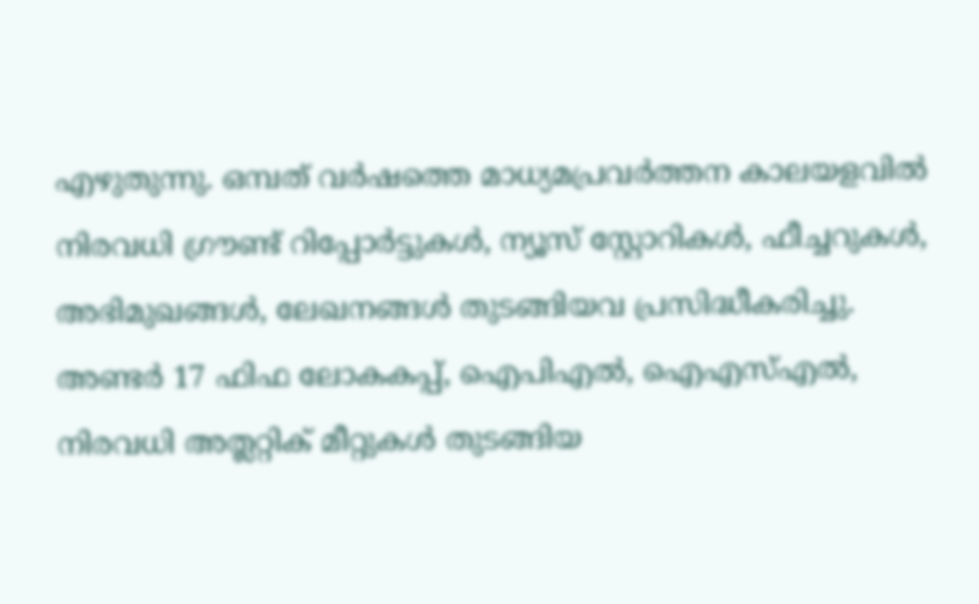എഴുതുന്നു. ഒമ്പത് വര്‍ഷത്തെ മാധ്യമപ്രവര്‍ത്തന കാലയളവില്‍ നിരവധി ഗ്രൗണ്ട് റിപ്പോര്‍ട്ടുകള്‍, ന്യൂസ് സ്റ്റോറികള്‍, ഫീച്ചറുകള്‍, അഭിമുഖങ്ങള്‍, ലേഖനങ്ങള്‍ തുടങ്ങിയവ പ്രസിദ്ധീകരിച്ചു. അണ്ടര്‍ 17 ഫിഫ ലോകകപ്പ്, ഐപിഎൽ, ഐഎസ്എൽ, നിരവധി അത്ലറ്റിക് മീറ്റുകൾ തുടങ്ങിയ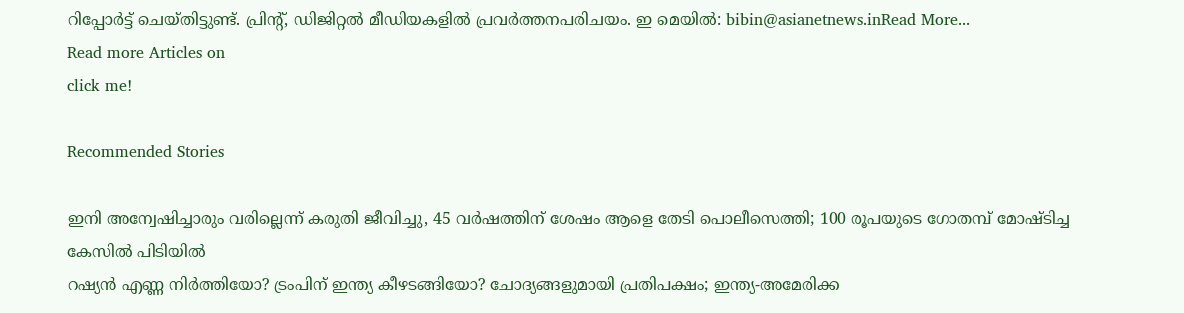റിപ്പോര്‍ട്ട് ചെയ്തിട്ടുണ്ട്. പ്രിന്‍റ്, ഡിജിറ്റല്‍ മീഡിയകളില്‍ പ്രവര്‍ത്തനപരിചയം. ഇ മെയില്‍: bibin@asianetnews.inRead More...
Read more Articles on
click me!

Recommended Stories

ഇനി അന്വേഷിച്ചാരും വരില്ലെന്ന് കരുതി ജീവിച്ചു, 45 വർഷത്തിന് ശേഷം ആളെ തേടി പൊലീസെത്തി; 100 രൂപയുടെ ഗോതമ്പ് മോഷ്ടിച്ച കേസിൽ പിടിയിൽ
റഷ്യൻ എണ്ണ നിർത്തിയോ? ട്രംപിന് ഇന്ത്യ കീഴടങ്ങിയോ? ചോദ്യങ്ങളുമായി പ്രതിപക്ഷം; ഇന്ത്യ-അമേരിക്ക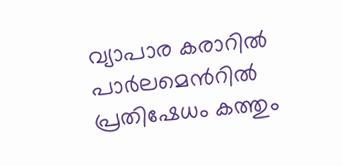വ്യാപാര കരാറിൽ പാർലമെന്‍റിൽ പ്രതിഷേധം കത്തും